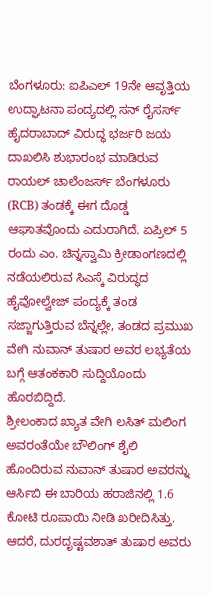ಬೆಂಗಳೂರು: ಐಪಿಎಲ್ 19ನೇ ಆವೃತ್ತಿಯ ಉದ್ಘಾಟನಾ ಪಂದ್ಯದಲ್ಲಿ ಸನ್ ರೈಸರ್ಸ್ ಹೈದರಾಬಾದ್ ವಿರುದ್ಧ ಭರ್ಜರಿ ಜಯ ದಾಖಲಿಸಿ ಶುಭಾರಂಭ ಮಾಡಿರುವ ರಾಯಲ್ ಚಾಲೆಂಜರ್ಸ್ ಬೆಂಗಳೂರು (RCB) ತಂಡಕ್ಕೆ ಈಗ ದೊಡ್ಡ ಆಘಾತವೊಂದು ಎದುರಾಗಿದೆ. ಏಪ್ರಿಲ್ 5 ರಂದು ಎಂ. ಚಿನ್ನಸ್ವಾಮಿ ಕ್ರೀಡಾಂಗಣದಲ್ಲಿ ನಡೆಯಲಿರುವ ಸಿಎಸ್ಕೆ ವಿರುದ್ಧದ ಹೈವೋಲ್ವೇಜ್ ಪಂದ್ಯಕ್ಕೆ ತಂಡ ಸಜ್ಜಾಗುತ್ತಿರುವ ಬೆನ್ನಲ್ಲೇ, ತಂಡದ ಪ್ರಮುಖ ವೇಗಿ ನುವಾನ್ ತುಷಾರ ಅವರ ಲಭ್ಯತೆಯ ಬಗ್ಗೆ ಆತಂಕಕಾರಿ ಸುದ್ದಿಯೊಂದು ಹೊರಬಿದ್ದಿದೆ.
ಶ್ರೀಲಂಕಾದ ಖ್ಯಾತ ವೇಗಿ ಲಸಿತ್ ಮಲಿಂಗ ಅವರಂತೆಯೇ ಬೌಲಿಂಗ್ ಶೈಲಿ ಹೊಂದಿರುವ ನುವಾನ್ ತುಷಾರ ಅವರನ್ನು ಆರ್ಸಿಬಿ ಈ ಬಾರಿಯ ಹರಾಜಿನಲ್ಲಿ 1.6 ಕೋಟಿ ರೂಪಾಯಿ ನೀಡಿ ಖರೀದಿಸಿತ್ತು. ಆದರೆ, ದುರದೃಷ್ಟವಶಾತ್ ತುಷಾರ ಅವರು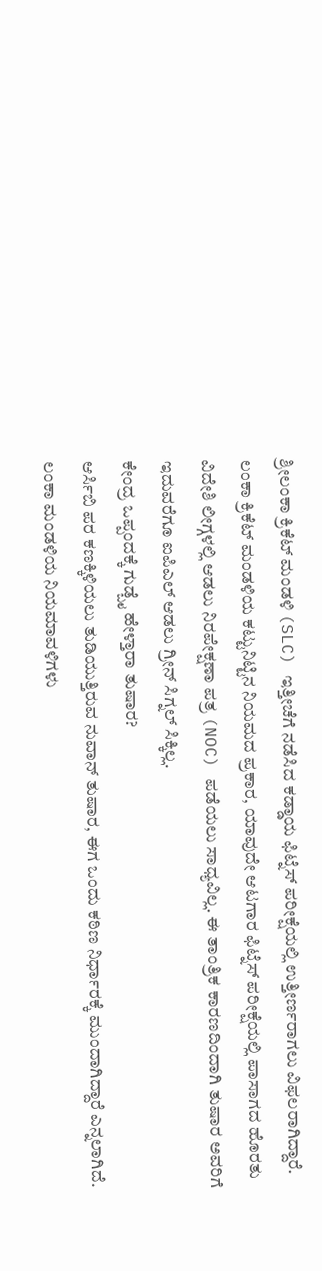ಶ್ರೀಲಂಕಾ ಕ್ರಿಕೆಟ್ ಮಂಡಳಿ (SLC) ಇತ್ತೀಚೆಗೆ ನಡೆಸಿದ ಕಡ್ಡಾಯ ಫಿಟ್ನೆಸ್ ಪರೀಕ್ಷೆಯಲ್ಲಿ ಉತ್ತೀರ್ಣರಾಗಲು ವಿಫಲರಾಗಿದ್ದಾರೆ.
ಲಂಕಾ ಕ್ರಿಕೆಟ್ ಮಂಡಳಿಯ ಕಟ್ಟುನಿಟ್ಟಿನ ನಿಯಮದ ಪ್ರಕಾರ, ಯಾವುದೇ ಆಟಗಾರ ಫಿಟ್ನೆಸ್ ಪರೀಕ್ಷೆಯಲ್ಲಿ ಪಾಸಾಗದ ಹೊರತು ವಿದೇಶಿ ಲೀಗ್ಗಳಲ್ಲಿ ಆಡಲು ನಿರಪೇಕ್ಷಣಾ ಪತ್ರ (NOC) ಪಡೆಯಲು ಸಾಧ್ಯವಿಲ್ಲ. ಈ ತಾಂತ್ರಿಕ ಕಾರಣದಿಂದಾಗಿ ತುಷಾರ ಅವರಿಗೆ ಇದುವರೆಗೂ ಐಪಿಎಲ್ ಆಡಲು ಗ್ರೀನ್ ಸಿಗ್ನಲ್ ಸಿಕ್ಕಿಲ್ಲ.
ಕೇಂದ್ರ ಒಪ್ಪಂದಕ್ಕೆ ಗುಡ್ಬೈ ಹೇಳ್ತಾರಾ ತುಷಾರ?
ಆರ್ಸಿಬಿ ಪರ ಕಣಕ್ಕಿಳಿಯಲು ತುಡಿಯುತ್ತಿರುವ ನುವಾನ್ ತುಷಾರ, ಈಗ ಒಂದು ಕಠಿಣ ನಿರ್ಧಾರಕ್ಕೆ ಮುಂದಾಗಿದ್ದಾರೆ ಎನ್ನಲಾಗಿದೆ. ಲಂಕಾ ಮಂಡಳಿಯ ನಿಯಮಾವಳಿಗಳು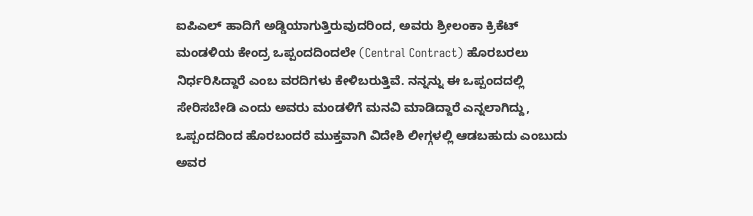ಐಪಿಎಲ್ ಹಾದಿಗೆ ಅಡ್ಡಿಯಾಗುತ್ತಿರುವುದರಿಂದ, ಅವರು ಶ್ರೀಲಂಕಾ ಕ್ರಿಕೆಟ್ ಮಂಡಳಿಯ ಕೇಂದ್ರ ಒಪ್ಪಂದದಿಂದಲೇ (Central Contract) ಹೊರಬರಲು ನಿರ್ಧರಿಸಿದ್ದಾರೆ ಎಂಬ ವರದಿಗಳು ಕೇಳಿಬರುತ್ತಿವೆ. ನನ್ನನ್ನು ಈ ಒಪ್ಪಂದದಲ್ಲಿ ಸೇರಿಸಬೇಡಿ ಎಂದು ಅವರು ಮಂಡಳಿಗೆ ಮನವಿ ಮಾಡಿದ್ದಾರೆ ಎನ್ನಲಾಗಿದ್ದು, ಒಪ್ಪಂದದಿಂದ ಹೊರಬಂದರೆ ಮುಕ್ತವಾಗಿ ವಿದೇಶಿ ಲೀಗ್ಗಳಲ್ಲಿ ಆಡಬಹುದು ಎಂಬುದು ಅವರ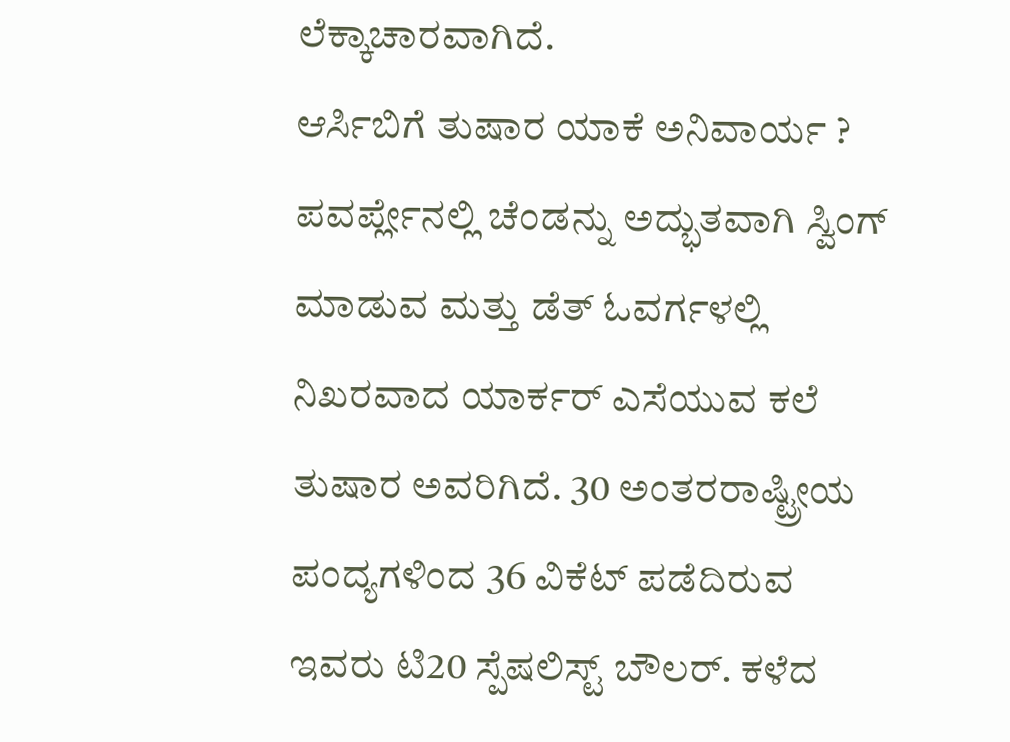ಲೆಕ್ಕಾಚಾರವಾಗಿದೆ.
ಆರ್ಸಿಬಿಗೆ ತುಷಾರ ಯಾಕೆ ಅನಿವಾರ್ಯ ?
ಪವರ್ಪ್ಲೇನಲ್ಲಿ ಚೆಂಡನ್ನು ಅದ್ಭುತವಾಗಿ ಸ್ವಿಂಗ್ ಮಾಡುವ ಮತ್ತು ಡೆತ್ ಓವರ್ಗಳಲ್ಲಿ ನಿಖರವಾದ ಯಾರ್ಕರ್ ಎಸೆಯುವ ಕಲೆ ತುಷಾರ ಅವರಿಗಿದೆ. 30 ಅಂತರರಾಷ್ಟ್ರೀಯ ಪಂದ್ಯಗಳಿಂದ 36 ವಿಕೆಟ್ ಪಡೆದಿರುವ ಇವರು ಟಿ20 ಸ್ಪೆಷಲಿಸ್ಟ್ ಬೌಲರ್. ಕಳೆದ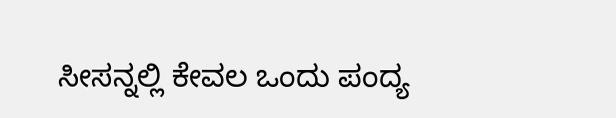ಸೀಸನ್ನಲ್ಲಿ ಕೇವಲ ಒಂದು ಪಂದ್ಯ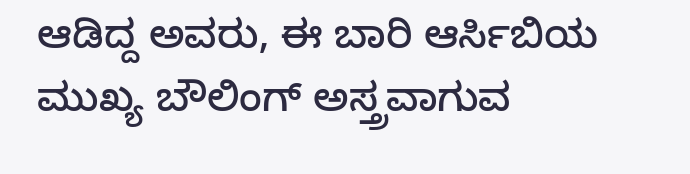ಆಡಿದ್ದ ಅವರು, ಈ ಬಾರಿ ಆರ್ಸಿಬಿಯ ಮುಖ್ಯ ಬೌಲಿಂಗ್ ಅಸ್ತ್ರವಾಗುವ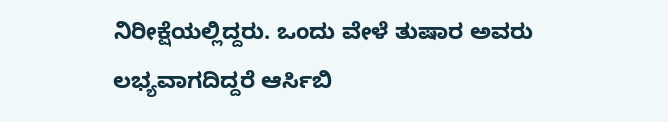ನಿರೀಕ್ಷೆಯಲ್ಲಿದ್ದರು. ಒಂದು ವೇಳೆ ತುಷಾರ ಅವರು ಲಭ್ಯವಾಗದಿದ್ದರೆ ಆರ್ಸಿಬಿ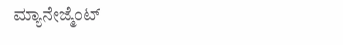ಮ್ಯಾನೇಜ್ಮೆಂಟ್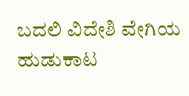ಬದಲಿ ವಿದೇಶಿ ವೇಗಿಯ ಹುಡುಕಾಟ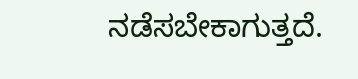ನಡೆಸಬೇಕಾಗುತ್ತದೆ.